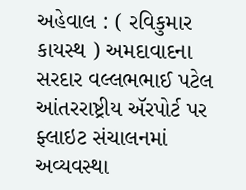અહેવાલ : ( રવિકુમાર કાયસ્થ ) અમદાવાદના સરદાર વલ્લભભાઈ પટેલ આંતરરાષ્ટ્રીય ઍરપોર્ટ પર ફ્લાઇટ સંચાલનમાં અવ્યવસ્થા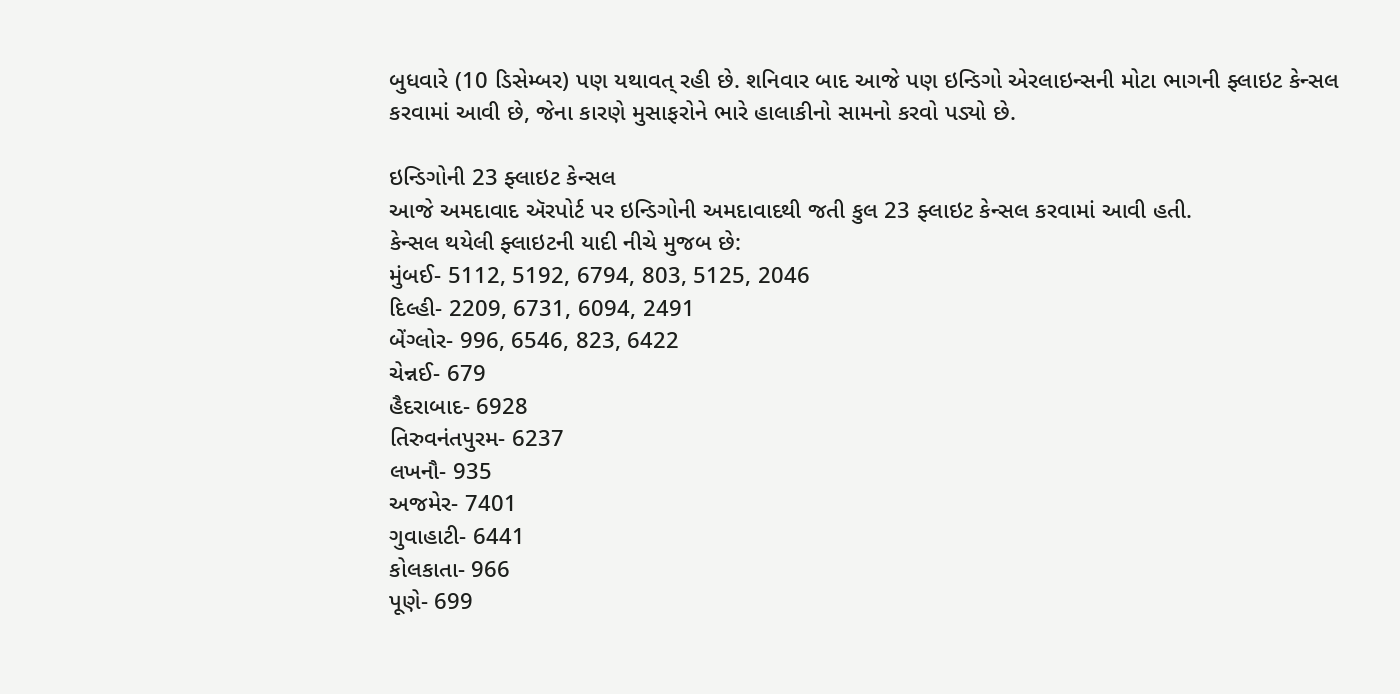બુધવારે (10 ડિસેમ્બર) પણ યથાવત્ રહી છે. શનિવાર બાદ આજે પણ ઇન્ડિગો એરલાઇન્સની મોટા ભાગની ફ્લાઇટ કેન્સલ કરવામાં આવી છે, જેના કારણે મુસાફરોને ભારે હાલાકીનો સામનો કરવો પડ્યો છે.

ઇન્ડિગોની 23 ફ્લાઇટ કેન્સલ
આજે અમદાવાદ ઍરપોર્ટ પર ઇન્ડિગોની અમદાવાદથી જતી કુલ 23 ફ્લાઇટ કેન્સલ કરવામાં આવી હતી.
કેન્સલ થયેલી ફ્લાઇટની યાદી નીચે મુજબ છે:
મુંબઈ- 5112, 5192, 6794, 803, 5125, 2046
દિલ્હી- 2209, 6731, 6094, 2491
બેંગ્લોર- 996, 6546, 823, 6422
ચેન્નઈ- 679
હૈદરાબાદ- 6928
તિરુવનંતપુરમ- 6237
લખનૌ- 935
અજમેર- 7401
ગુવાહાટી- 6441
કોલકાતા- 966
પૂણે- 699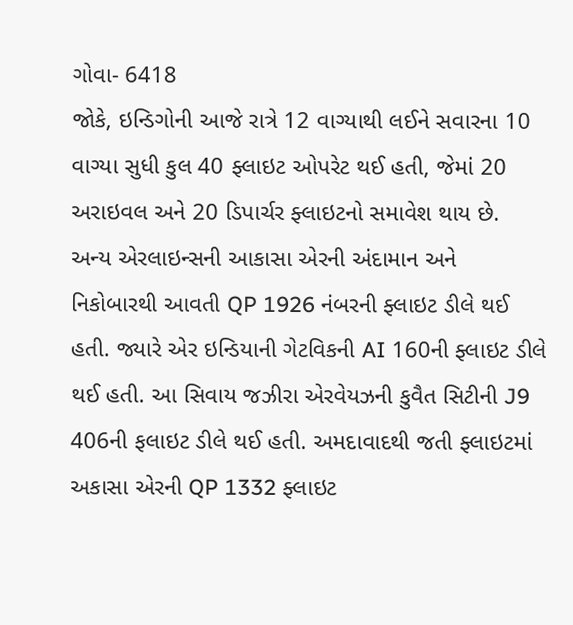ગોવા- 6418
જોકે, ઇન્ડિગોની આજે રાત્રે 12 વાગ્યાથી લઈને સવારના 10 વાગ્યા સુધી કુલ 40 ફ્લાઇટ ઓપરેટ થઈ હતી, જેમાં 20 અરાઇવલ અને 20 ડિપાર્ચર ફ્લાઇટનો સમાવેશ થાય છે.
અન્ય એરલાઇન્સની આકાસા એરની અંદામાન અને નિકોબારથી આવતી QP 1926 નંબરની ફ્લાઇટ ડીલે થઈ હતી. જ્યારે એર ઇન્ડિયાની ગેટવિકની AI 160ની ફ્લાઇટ ડીલે થઈ હતી. આ સિવાય જઝીરા એરવેયઝની કુવૈત સિટીની J9 406ની ફલાઇટ ડીલે થઈ હતી. અમદાવાદથી જતી ફ્લાઇટમાં અકાસા એરની QP 1332 ફ્લાઇટ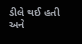ડીલે થઈ હતી અને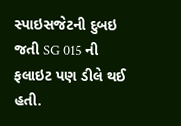સ્પાઇસજેટની દુબઇ જતી SG 015 ની ફલાઇટ પણ ડીલે થઈ હતી.